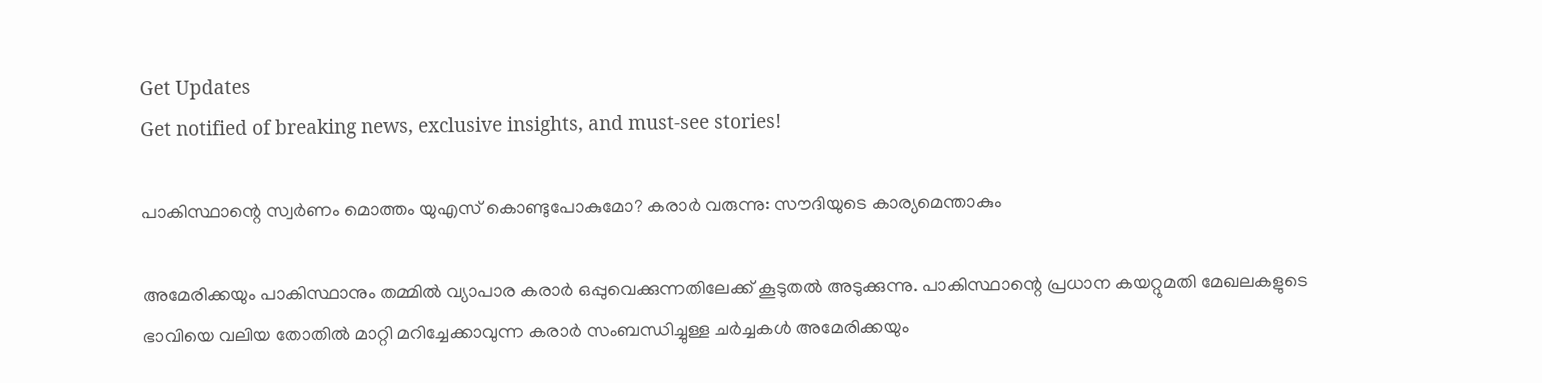Get Updates
Get notified of breaking news, exclusive insights, and must-see stories!

പാകിസ്ഥാന്റെ സ്വർണം മൊത്തം യുഎസ് കൊണ്ടുപോകുമോ? കരാർ വരുന്നു: സൗദിയുടെ കാര്യമെന്താകും

അമേരിക്കയും പാകിസ്ഥാനും തമ്മില്‍ വ്യാപാര കരാർ ഒപ്പുവെക്കുന്നതിലേക്ക് കൂടുതല്‍ അടുക്കുന്നു. പാകിസ്ഥാന്റെ പ്രധാന കയറ്റുമതി മേഖലകളുടെ ഭാവിയെ വലിയ തോതില്‍ മാറ്റി മറിച്ചേക്കാവുന്ന കരാർ സംബന്ധിച്ചുള്ള ചർച്ചകള്‍ അമേരിക്കയും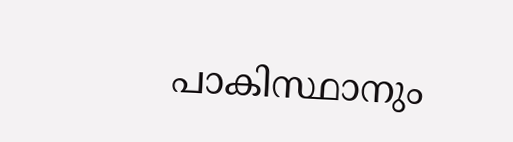പാകിസ്ഥാനും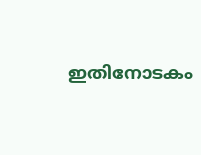ഇതിനോടകം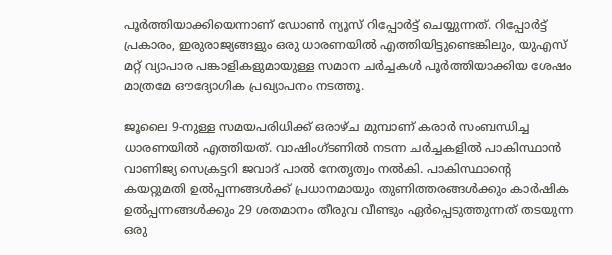പൂർത്തിയാക്കിയെന്നാണ് ഡോണ്‍ ന്യൂസ് റിപ്പോർട്ട് ചെയ്യുന്നത്. റിപ്പോർട്ട് പ്രകാരം, ഇരുരാജ്യങ്ങളും ഒരു ധാരണയിൽ എത്തിയിട്ടുണ്ടെങ്കിലും, യുഎസ് മറ്റ് വ്യാപാര പങ്കാളികളുമായുള്ള സമാന ചർച്ചകൾ പൂർത്തിയാക്കിയ ശേഷം മാത്രമേ ഔദ്യോഗിക പ്രഖ്യാപനം നടത്തൂ.

ജൂലൈ 9-നുള്ള സമയപരിധിക്ക് ഒരാഴ്ച മുമ്പാണ് കരാർ സംബന്ധിച്ച ധാരണയിൽ എത്തിയത്. വാഷിംഗ്ടണിൽ നടന്ന ചർച്ചകളിൽ പാകിസ്ഥാൻ വാണിജ്യ സെക്രട്ടറി ജവാദ് പാൽ നേതൃത്വം നൽകി. പാകിസ്ഥാന്റെ കയറ്റുമതി ഉൽപ്പന്നങ്ങൾക്ക് പ്രധാനമായും തുണിത്തരങ്ങള്‍ക്കും കാർഷിക ഉൽപ്പന്നങ്ങള്‍ക്കും 29 ശതമാനം തീരുവ വീണ്ടും ഏർപ്പെടുത്തുന്നത് തടയുന്ന ഒരു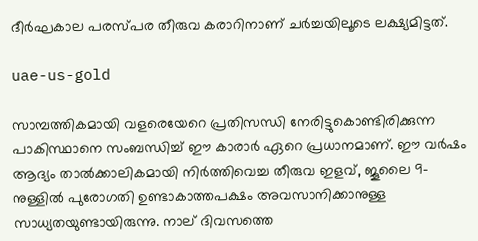ദീർഘകാല പരസ്പര തീരുവ കരാറിനാണ് ചർച്ചയിലൂടെ ലക്ഷ്യമിട്ടത്.

uae-us-gold

സാമ്പത്തികമായി വളരെയേറെ പ്രതിസന്ധി നേരിട്ടുകൊണ്ടിരിക്കുന്ന പാകിസ്ഥാനെ സംബന്ധിച്ച് ഈ കാരാർ ഏറെ പ്രധാനമാണ്. ഈ വർഷം ആദ്യം താൽക്കാലികമായി നിർത്തിവെച്ച തീരുവ ഇളവ്, ജൂലൈ 9-നുള്ളിൽ പുരോഗതി ഉണ്ടാകാത്തപക്ഷം അവസാനിക്കാനുള്ള സാധ്യതയുണ്ടായിരുന്നു. നാല് ദിവസത്തെ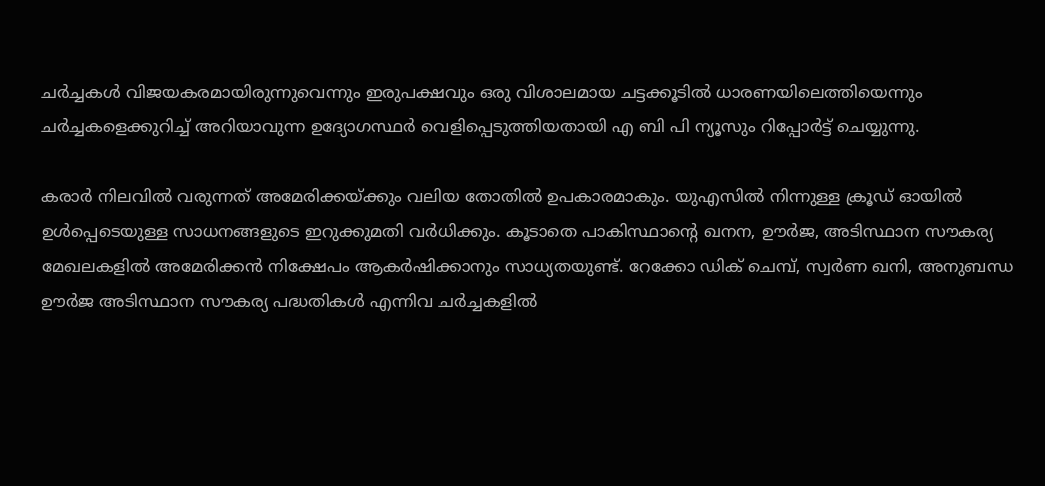ചർച്ചകൾ വിജയകരമായിരുന്നുവെന്നും ഇരുപക്ഷവും ഒരു വിശാലമായ ചട്ടക്കൂടിൽ ധാരണയിലെത്തിയെന്നും ചർച്ചകളെക്കുറിച്ച് അറിയാവുന്ന ഉദ്യോഗസ്ഥർ വെളിപ്പെടുത്തിയതായി എ ബി പി ന്യൂസും റിപ്പോർട്ട് ചെയ്യുന്നു.

കരാർ നിലവില്‍ വരുന്നത് അമേരിക്കയ്ക്കും വലിയ തോതില്‍ ഉപകാരമാകും. യുഎസിൽ നിന്നുള്ള ക്രൂഡ് ഓയിൽ ഉൾപ്പെടെയുള്ള സാധനങ്ങളുടെ ഇറുക്കുമതി വർധിക്കും. കൂടാതെ പാകിസ്ഥാന്റെ ഖനന, ഊർജ, അടിസ്ഥാന സൗകര്യ മേഖലകളിൽ അമേരിക്കൻ നിക്ഷേപം ആകർഷിക്കാനും സാധ്യതയുണ്ട്. റേക്കോ ഡിക് ചെമ്പ്, സ്വർണ ഖനി, അനുബന്ധ ഊർജ അടിസ്ഥാന സൗകര്യ പദ്ധതികൾ എന്നിവ ചർച്ചകളിൽ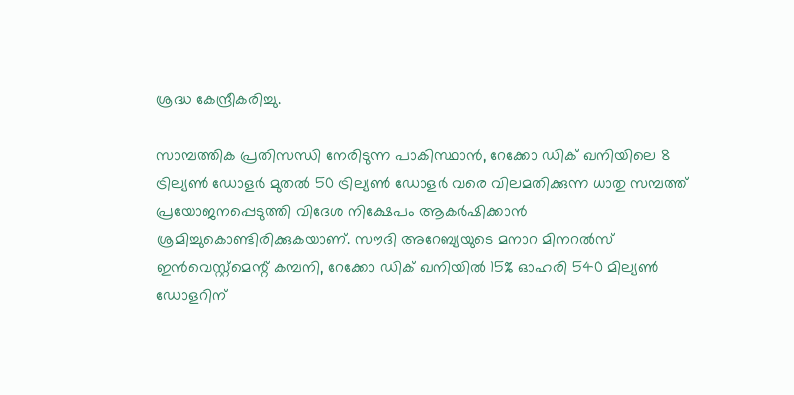ശ്രദ്ധ കേന്ദ്രീകരിച്ചു.

സാമ്പത്തിക പ്രതിസന്ധി നേരിടുന്ന പാകിസ്ഥാൻ, റേക്കോ ഡിക് ഖനിയിലെ 8 ട്രില്യൺ ഡോളർ മുതൽ 50 ട്രില്യൺ ഡോളർ വരെ വിലമതിക്കുന്ന ധാതു സമ്പത്ത് പ്രയോജനപ്പെടുത്തി വിദേശ നിക്ഷേപം ആകർഷിക്കാൻ ശ്രമിച്ചുകൊണ്ടിരിക്കുകയാണ്. സൗദി അറേബ്യയുടെ മനാറ മിനറൽസ് ഇൻവെസ്റ്റ്‌മെന്റ് കമ്പനി, റേക്കോ ഡിക് ഖനിയിൽ 15% ഓഹരി 540 മില്യൺ ഡോളറിന്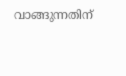വാങ്ങുന്നതിന്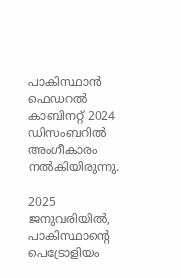പാകിസ്ഥാൻ ഫെഡറൽ കാബിനറ്റ് 2024 ഡിസംബറിൽ അംഗീകാരം നൽകിയിരുന്നു.

2025 ജനുവരിയിൽ, പാകിസ്ഥാന്റെ പെട്രോളിയം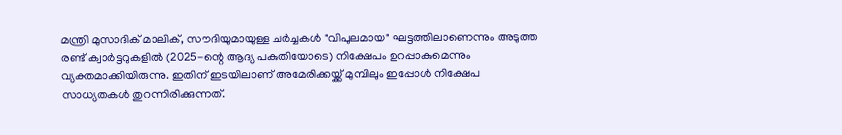മന്ത്രി മുസാദിക് മാലിക്, സൗദിയുമായുള്ള ചർച്ചകൾ "വിപുലമായ" ഘട്ടത്തിലാണെന്നും അടുത്ത രണ്ട് ക്വാർട്ടറുകളിൽ (2025-ന്റെ ആദ്യ പകുതിയോടെ) നിക്ഷേപം ഉറപ്പാകുമെന്നും വ്യക്തമാക്കിയിരുന്നു. ഇതിന് ഇടയിലാണ് അമേരിക്കയ്ക്ക് മുമ്പിലും ഇപ്പോള്‍ നിക്ഷേപ സാധ്യതകള്‍ തുറന്നിരിക്കുന്നത്.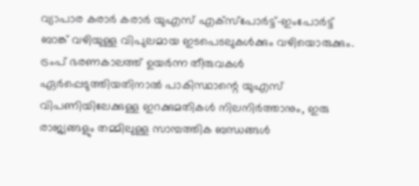വ്യാപാര കരാർ കരാർ യുഎസ് എക്‌സ്‌പോർട്ട്-ഇംപോർട്ട് ബാങ്ക് വഴിയുള്ള വിപുലമായ ഇടപെടലുകൾക്കും വഴിയൊരുക്കും. ട്രംപ് ഭരണകാലത്ത് ഉയർന്ന തീരുവകൾ ഏർപ്പെടുത്തിയതിനാൽ പാകിസ്ഥാന്റെ യുഎസ് വിപണിയിലേക്കുള്ള ഇറക്കുമതികള്‍ നിലനിർത്താനും, ഇരു രാജ്യങ്ങളും തമ്മിലുള്ള സാമ്പത്തിക ബന്ധങ്ങൾ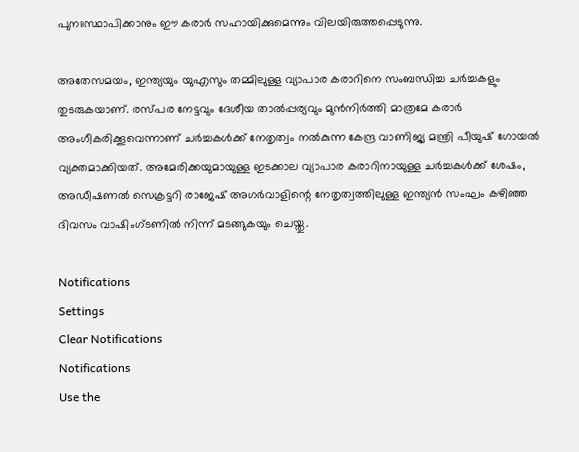പുനഃസ്ഥാപിക്കാനും ഈ കരാർ സഹായിക്കുമെന്നും വിലയിരുത്തപ്പെടുന്നു.

അതേസമയം, ഇന്ത്യയും യുഎസും തമ്മിലുള്ള വ്യാപാര കരാറിനെ സംബന്ധിച്ച ചർച്ചകളും തുടരുകയാണ്. രസ്പര നേട്ടവും ദേശീയ താൽപ്പര്യവും മുൻനിർത്തി മാത്രമേ കരാർ അംഗീകരിക്കൂവെന്നാണ് ചർച്ചകള്‍ക്ക് നേതൃത്വം നല്‍കുന്ന കേന്ദ്ര വാണിജ്യ മന്ത്രി പീയുഷ് ഗോയൽ വ്യക്തമാക്കിയത്. അമേരിക്കയുമായുള്ള ഇടക്കാല വ്യാപാര കരാറിനായുള്ള ചർച്ചകൾക്ക് ശേഷം, അഡീഷണൽ സെക്രട്ടറി രാജേഷ് അഗർവാളിന്റെ നേതൃത്വത്തിലുള്ള ഇന്ത്യൻ സംഘം കഴിഞ്ഞ ദിവസം വാഷിംഗ്ടണിൽ നിന്ന് മടങ്ങുകയും ചെയ്തു.

Notifications
Settings
Clear Notifications
Notifications
Use the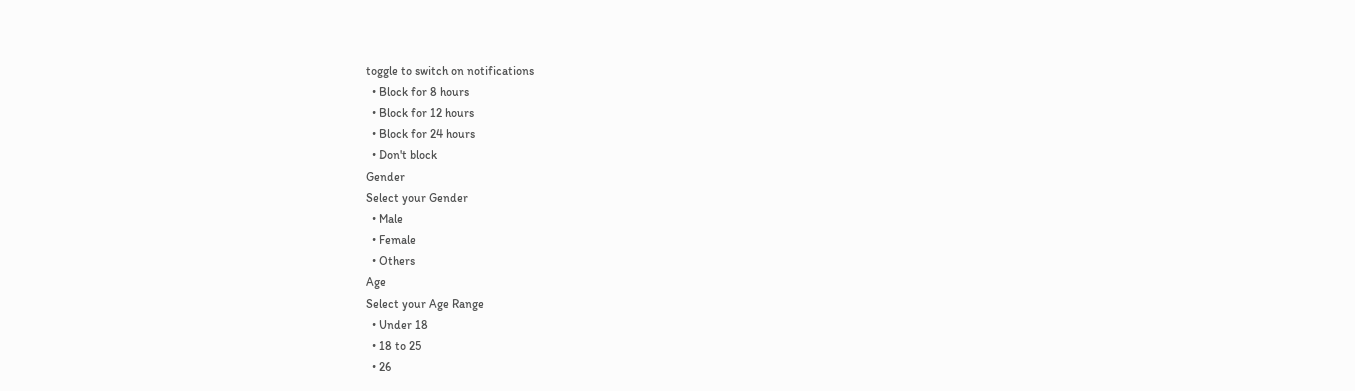toggle to switch on notifications
  • Block for 8 hours
  • Block for 12 hours
  • Block for 24 hours
  • Don't block
Gender
Select your Gender
  • Male
  • Female
  • Others
Age
Select your Age Range
  • Under 18
  • 18 to 25
  • 26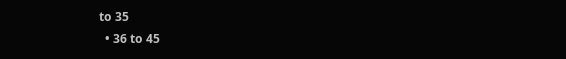to 35
  • 36 to 45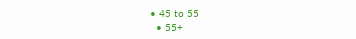• 45 to 55
  • 55+